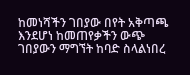ከመነሻችን ገበያው በየት አቅጣጫ እንደሆነ ከመጠየቃችን ውጭ ገበያውን ማግኘት ከባድ ስላልነበረ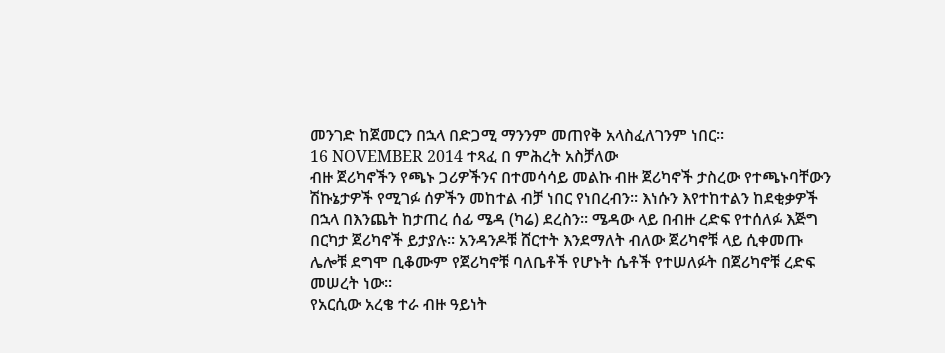መንገድ ከጀመርን በኋላ በድጋሚ ማንንም መጠየቅ አላስፈለገንም ነበር፡፡
16 NOVEMBER 2014 ተጻፈ በ ምሕረት አስቻለው
ብዙ ጀሪካኖችን የጫኑ ጋሪዎችንና በተመሳሳይ መልኩ ብዙ ጀሪካኖች ታስረው የተጫኑባቸውን ሽኩኔታዎች የሚገፉ ሰዎችን መከተል ብቻ ነበር የነበረብን፡፡ እነሱን እየተከተልን ከደቂቃዎች በኋላ በእንጨት ከታጠረ ሰፊ ሜዳ (ካሬ) ደረስን፡፡ ሜዳው ላይ በብዙ ረድፍ የተሰለፉ እጅግ በርካታ ጀሪካኖች ይታያሉ፡፡ አንዳንዶቹ ሸርተት እንደማለት ብለው ጀሪካኖቹ ላይ ሲቀመጡ ሌሎቹ ደግሞ ቢቆሙም የጀሪካኖቹ ባለቤቶች የሆኑት ሴቶች የተሠለፉት በጀሪካኖቹ ረድፍ መሠረት ነው፡፡
የአርሲው አረቄ ተራ ብዙ ዓይነት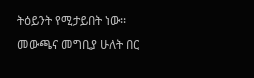ትዕይንት የሚታይበት ነው፡፡ መውጫና መግቢያ ሁለት በር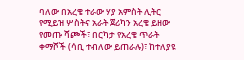ባለው በአረቄ ተራው ሃያ አምስት ሊትር የሚይዝ ሦስትና አራት ጀሪካን አረቄ ይዘው የመጡ ሻጮች፣ በርካታ የአረቄ ጥራት ቀማሾች (ሳቢ ተብለው ይጠራሉ)፣ ከተለያዩ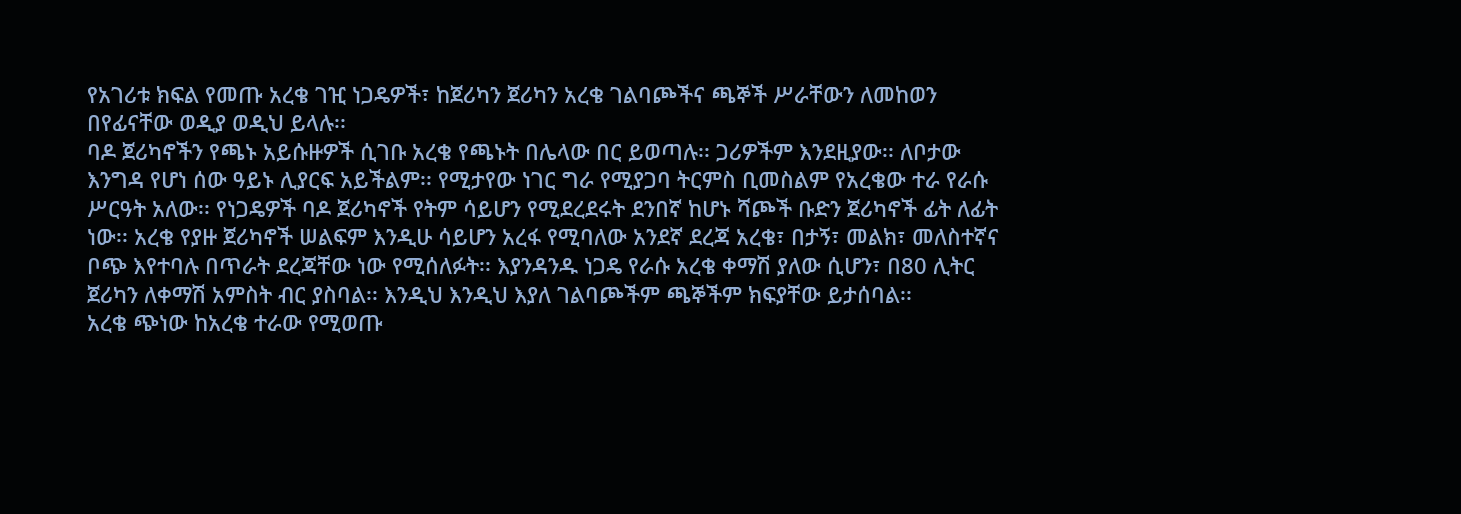የአገሪቱ ክፍል የመጡ አረቄ ገዢ ነጋዴዎች፣ ከጀሪካን ጀሪካን አረቄ ገልባጮችና ጫኞች ሥራቸውን ለመከወን በየፊናቸው ወዲያ ወዲህ ይላሉ፡፡
ባዶ ጀሪካኖችን የጫኑ አይሱዙዎች ሲገቡ አረቄ የጫኑት በሌላው በር ይወጣሉ፡፡ ጋሪዎችም እንደዚያው፡፡ ለቦታው እንግዳ የሆነ ሰው ዓይኑ ሊያርፍ አይችልም፡፡ የሚታየው ነገር ግራ የሚያጋባ ትርምስ ቢመስልም የአረቄው ተራ የራሱ ሥርዓት አለው፡፡ የነጋዴዎች ባዶ ጀሪካኖች የትም ሳይሆን የሚደረደሩት ደንበኛ ከሆኑ ሻጮች ቡድን ጀሪካኖች ፊት ለፊት ነው፡፡ አረቄ የያዙ ጀሪካኖች ሠልፍም እንዲሁ ሳይሆን አረፋ የሚባለው አንደኛ ደረጃ አረቄ፣ በታኝ፣ መልክ፣ መለስተኛና ቦጭ እየተባሉ በጥራት ደረጃቸው ነው የሚሰለፉት፡፡ እያንዳንዱ ነጋዴ የራሱ አረቄ ቀማሽ ያለው ሲሆን፣ በ80 ሊትር ጀሪካን ለቀማሽ አምስት ብር ያስባል፡፡ እንዲህ እንዲህ እያለ ገልባጮችም ጫኞችም ክፍያቸው ይታሰባል፡፡
አረቄ ጭነው ከአረቄ ተራው የሚወጡ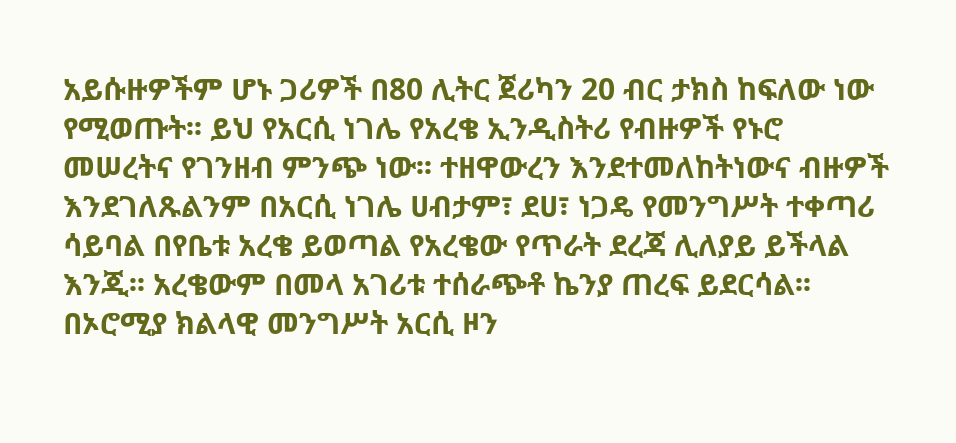አይሱዙዎችም ሆኑ ጋሪዎች በ80 ሊትር ጀሪካን 20 ብር ታክስ ከፍለው ነው የሚወጡት፡፡ ይህ የአርሲ ነገሌ የአረቄ ኢንዲስትሪ የብዙዎች የኑሮ መሠረትና የገንዘብ ምንጭ ነው፡፡ ተዘዋውረን እንደተመለከትነውና ብዙዎች እንደገለጹልንም በአርሲ ነገሌ ሀብታም፣ ደሀ፣ ነጋዴ የመንግሥት ተቀጣሪ ሳይባል በየቤቱ አረቄ ይወጣል የአረቄው የጥራት ደረጃ ሊለያይ ይችላል እንጂ፡፡ አረቄውም በመላ አገሪቱ ተሰራጭቶ ኬንያ ጠረፍ ይደርሳል፡፡ በኦሮሚያ ክልላዊ መንግሥት አርሲ ዞን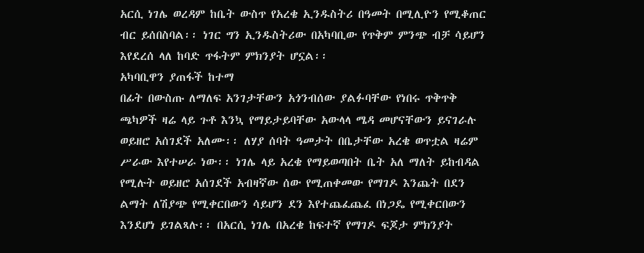አርሲ ነገሌ ወረዳም ከቤት ውስጥ የአረቄ ኢንዱስትሪ በዓመት በሚሊዮን የሚቆጠር ብር ይሰበስባል፡፡ ነገር ግን ኢንዱስትሪው በአካባቢው የጥቅም ምንጭ ብቻ ሳይሆን እየደረሰ ላለ ከባድ ጥፋትም ምክንያት ሆኗል፡፡
አካባቢዋን ያጠፋች ከተማ
በፊት በውስጡ ለማለፍ አንገታቸውን አጎንብሰው ያልፉባቸው የነበሩ ጥቅጥቅ ጫካዎች ዛሬ ላይ ጉቶ እንኳ የማይታይባቸው አውላላ ሜዳ መሆናቸውን ይናገራሉ ወይዘሮ አሰገደች አለሙ፡፡ ለሃያ ሰባት ዓመታት በቤታቸው አረቄ ወጥቷል ዛሬም ሥራው እየተሠራ ነው፡፡ ነገሌ ላይ አረቄ የማይወጣበት ቤት አለ ማለት ይከብዳል የሚሉት ወይዘሮ አሰገደች አብዛኛው ሰው የሚጠቀመው የማገዶ እንጨት በደን ልማት ለሽያጭ የሚቀርበውን ሳይሆን ደን እየተጨፈጨፈ በነጋዴ የሚቀርበውን እንደሆነ ይገልጻሉ፡፡ በአርሲ ነገሌ በአረቄ ከፍተኛ የማገዶ ፍጆታ ምክንያት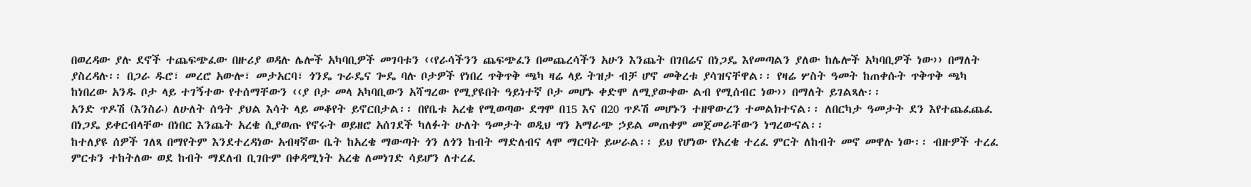በወረዳው ያሉ ደኖች ተጨፍጭፈው በዙሪያ ወዳሉ ሌሎች አካባቢዎች መገባቱን ‹‹የራሳችንን ጨፍጭፈን በመጨረሳችን አሁን እንጨት በገበሬና በነጋዴ እየመጣልን ያለው ከሌሎች አካባቢዎች ነው›› በማለት ያስረዳሉ፡፡ በጋራ ዱሮ፣ መረሮ አውሎ፣ መታአርባ፣ ጎንዴ ጉራዴና ጐዴ ባሉ ቦታዎች የነበረ ጥቅጥቅ ጫካ ዛሬ ላይ ትዝታ ብቻ ሆኖ መቅረቱ ያሳዝናቸዋል፡፡ የዛሬ ሦስት ዓመት ከጠቀሱት ጥቅጥቅ ጫካ ከነበረው አንዱ ቦታ ላይ ተገኝተው የተሰማቸውን ‹‹ያ ቦታ መላ አካባቢውን አሻግረው የሚያዩበት ዓይነተኛ ቦታ መሆኑ ቀድሞ ለሚያውቀው ልብ የሚሰብር ነው›› በማለት ይገልጻሉ፡፡
አንድ ጥዶሽ (እንስራ) ለሁለት ሰዓት ያህል እሳት ላይ መቆየት ይኖርበታል፡፡ በየቤቱ አረቄ የሚወጣው ደግሞ በ15 እና በ20 ጥዶሽ መሆኑን ተዘዋውረን ተመልክተናል፡፡ ለበርካታ ዓመታት ደን እየተጨፈጨፈ በነጋዴ ይቀርብላቸው በነበር እንጨት አረቄ ሲያወጡ የኖሩት ወይዘሮ አሰገደች ካለፉት ሁለት ዓመታት ወዲህ ግን አማራጭ ኃይል መጠቀም መጀመራቸውን ነግረውናል፡፡
ከተለያዩ ሰዎች ገለጻ በማየትም እንደተረዳነው አብዛኛው ቤት ከአረቄ ማውጣት ጎን ለጎን ከብት ማድለብና ላሞ ማርባት ይሠራል፡፡ ይህ የሆነው የአረቄ ተረፈ ምርት ለከብት መኖ መዋሉ ነው፡፡ ብዙዎች ተረፈ ምርቱን ተከትለው ወደ ከብት ማደለብ ቢገቡም በቀዳሚነት አረቄ ለመነገድ ሳይሆን ለተረፈ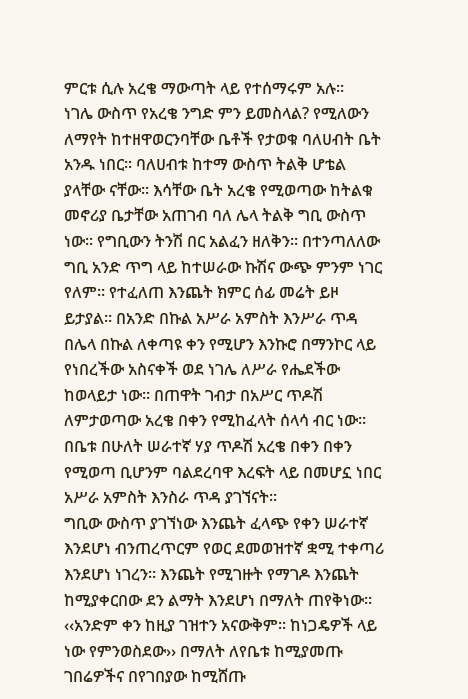ምርቱ ሲሉ አረቄ ማውጣት ላይ የተሰማሩም አሉ፡፡
ነገሌ ውስጥ የአረቄ ንግድ ምን ይመስላል? የሚለውን ለማየት ከተዘዋወርንባቸው ቤቶች የታወቁ ባለሀብት ቤት አንዱ ነበር፡፡ ባለሀብቱ ከተማ ውስጥ ትልቅ ሆቴል ያላቸው ናቸው፡፡ እሳቸው ቤት አረቄ የሚወጣው ከትልቁ መኖሪያ ቤታቸው አጠገብ ባለ ሌላ ትልቅ ግቢ ውስጥ ነው፡፡ የግቢውን ትንሽ በር አልፈን ዘለቅን፡፡ በተንጣለለው ግቢ አንድ ጥግ ላይ ከተሠራው ኩሽና ውጭ ምንም ነገር የለም፡፡ የተፈለጠ እንጨት ክምር ሰፊ መሬት ይዞ ይታያል፡፡ በአንድ በኩል አሥራ አምስት እንሥራ ጥዳ በሌላ በኩል ለቀጣዩ ቀን የሚሆን እንኩሮ በማንኮር ላይ የነበረችው አስናቀች ወደ ነገሌ ለሥራ የሔደችው ከወላይታ ነው፡፡ በጠዋት ገብታ በአሥር ጥዶሽ ለምታወጣው አረቄ በቀን የሚከፈላት ሰላሳ ብር ነው፡፡ በቤቱ በሁለት ሠራተኛ ሃያ ጥዶሽ አረቄ በቀን በቀን የሚወጣ ቢሆንም ባልደረባዋ እረፍት ላይ በመሆኗ ነበር አሥራ አምስት እንስራ ጥዳ ያገኘናት፡፡
ግቢው ውስጥ ያገኘነው እንጨት ፈላጭ የቀን ሠራተኛ እንደሆነ ብንጠረጥርም የወር ደመወዝተኛ ቋሚ ተቀጣሪ እንደሆነ ነገረን፡፡ እንጨት የሚገዙት የማገዶ እንጨት ከሚያቀርበው ደን ልማት እንደሆነ በማለት ጠየቅነው፡፡ ‹‹አንድም ቀን ከዚያ ገዝተን አናውቅም፡፡ ከነጋዴዎች ላይ ነው የምንወስደው›› በማለት ለየቤቱ ከሚያመጡ ገበሬዎችና በየገበያው ከሚሸጡ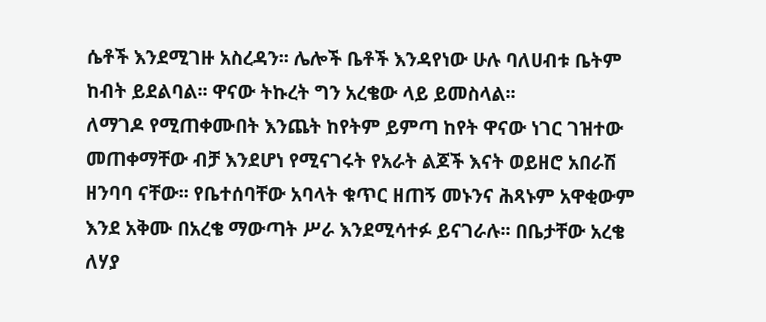ሴቶች እንደሚገዙ አስረዳን፡፡ ሌሎች ቤቶች እንዳየነው ሁሉ ባለሀብቱ ቤትም ከብት ይደልባል፡፡ ዋናው ትኩረት ግን አረቄው ላይ ይመስላል፡፡
ለማገዶ የሚጠቀሙበት እንጨት ከየትም ይምጣ ከየት ዋናው ነገር ገዝተው መጠቀማቸው ብቻ እንደሆነ የሚናገሩት የአራት ልጆች እናት ወይዘሮ አበራሽ ዘንባባ ናቸው፡፡ የቤተሰባቸው አባላት ቁጥር ዘጠኝ መኑንና ሕጻኑም አዋቂውም እንደ አቅሙ በአረቄ ማውጣት ሥራ እንደሚሳተፉ ይናገራሉ፡፡ በቤታቸው አረቄ ለሃያ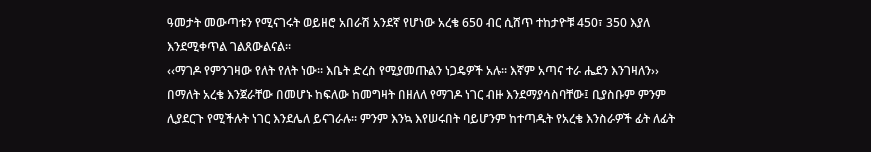ዓመታት መውጣቱን የሚናገሩት ወይዘሮ አበራሽ አንደኛ የሆነው አረቄ 650 ብር ሲሸጥ ተከታዮቹ 450፣ 350 እያለ እንደሚቀጥል ገልጸውልናል፡፡
‹‹ማገዶ የምንገዛው የለት የለት ነው፡፡ እቤት ድረስ የሚያመጡልን ነጋዴዎች አሉ፡፡ እኛም አጣና ተራ ሔደን እንገዛለን›› በማለት አረቄ እንጀራቸው በመሆኑ ከፍለው ከመግዛት በዘለለ የማገዶ ነገር ብዙ እንደማያሳስባቸው፤ ቢያስቡም ምንም ሊያደርጉ የሚችሉት ነገር እንደሌለ ይናገራሉ፡፡ ምንም እንኳ እየሠሩበት ባይሆንም ከተጣዱት የአረቄ እንስራዎች ፊት ለፊት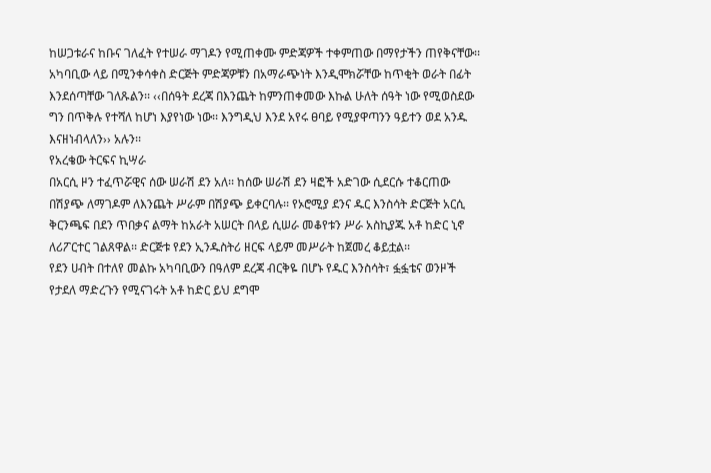ከሠጋቱራና ከቡና ገለፈት የተሠራ ማገዶን የሚጠቀሙ ምድጃዎች ተቀምጠው በማየታችን ጠየቅናቸው፡፡ አካባቢው ላይ በሚንቀሳቀስ ድርጅት ምድጃዎቹን በአማራጭነት እንዲሞክሯቸው ከጥቂት ወራት በፊት እንደሰጣቸው ገለጹልን፡፡ ‹‹በሰዓት ደረጃ በእንጨት ከምንጠቀመው እኩል ሁለት ሰዓት ነው የሚወስደው ግን በጥቅሉ የተሻለ ከሆነ እያየነው ነው፡፡ እንግዲህ እንደ አየሩ ፀባይ የሚያዋጣንን ዓይተን ወደ አንዱ እናዘነብላለን›› አሉን፡፡
የአረቄው ትርፍና ኪሣራ
በአርሲ ዞን ተፈጥሯዊና ሰው ሠራሽ ደን አለ፡፡ ከሰው ሠራሽ ደን ዛፎች አድገው ሲደርሱ ተቆርጠው በሽያጭ ለማገዶም ለእንጨት ሥራም በሽያጭ ይቀርባሉ፡፡ የኦሮሚያ ደንና ዱር እንስሳት ድርጅት አርሲ ቅርንጫፍ በደን ጥበቃና ልማት ከአራት አሠርት በላይ ሲሠራ መቆየቱን ሥራ አስኪያጁ አቶ ከድር ኒኖ ለሪፖርተር ገልጸዋል፡፡ ድርጅቱ የደን ኢንዱስትሪ ዘርፍ ላይም መሥራት ከጀመረ ቆይቷል፡፡
የደን ሀብት በተለየ መልኩ አካባቢውን በዓለም ደረጃ ብርቅዬ በሆኑ የዱር እንስሳት፣ ፏፏቴና ወንዞች የታደለ ማድረጉን የሚናገሩት አቶ ከድር ይህ ደግሞ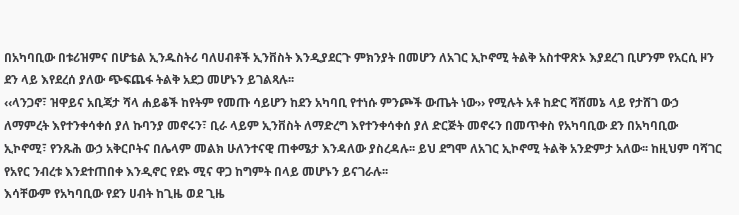በአካባቢው በቱሪዝምና በሆቴል ኢንዱስትሪ ባለሀብቶች ኢንቨስት እንዲያደርጉ ምክንያት በመሆን ለአገር ኢኮኖሚ ትልቅ አስተዋጽኦ እያደረገ ቢሆንም የአርሲ ዞን ደን ላይ እየደረሰ ያለው ጭፍጨፋ ትልቅ አደጋ መሆኑን ይገልጻሉ፡፡
‹‹ላንጋኖ፣ ዝዋይና አቢጃታ ሻላ ሐይቆች ከየትም የመጡ ሳይሆን ከደን አካባቢ የተነሱ ምንጮች ውጤት ነው›› የሚሉት አቶ ከድር ሻሸመኔ ላይ የታሸገ ውኃ ለማምረት እየተንቀሳቀሰ ያለ ኩባንያ መኖሩን፣ ቢራ ላይም ኢንቨስት ለማድረግ እየተንቀሳቀሰ ያለ ድርጅት መኖሩን በመጥቀስ የአካባቢው ደን በአካባቢው ኢኮኖሚ፣ የንጹሕ ውኃ አቅርቦትና በሌላም መልክ ሁለንተናዊ ጠቀሜታ እንዳለው ያስረዳሉ፡፡ ይህ ደግሞ ለአገር ኢኮኖሚ ትልቅ አንድምታ አለው፡፡ ከዚህም ባሻገር የአየር ንብረቱ እንደተጠበቀ እንዲኖር የደኑ ሚና ዋጋ ከግምት በላይ መሆኑን ይናገራሉ፡፡
እሳቸውም የአካባቢው የደን ሀብት ከጊዜ ወደ ጊዜ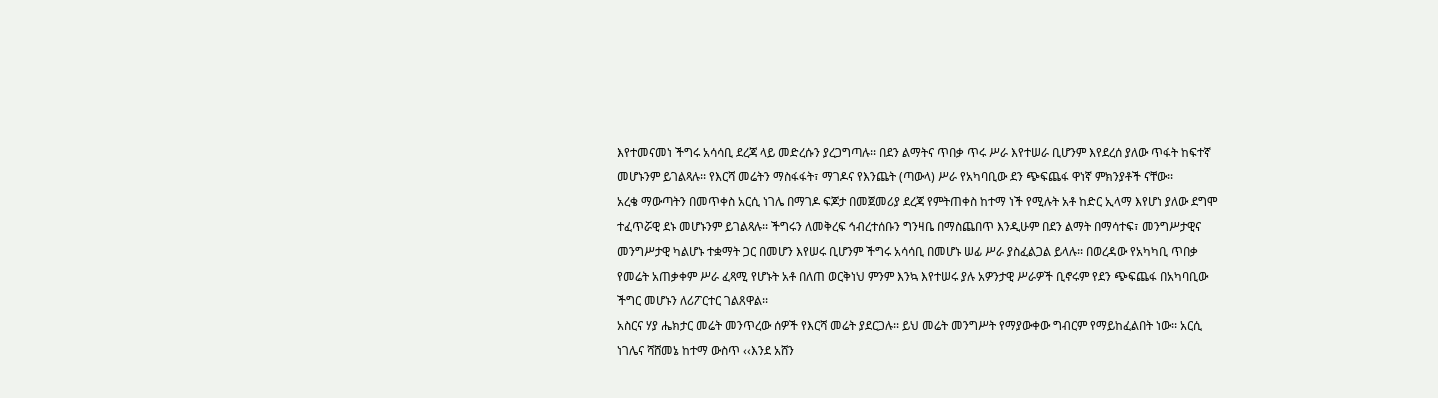እየተመናመነ ችግሩ አሳሳቢ ደረጃ ላይ መድረሱን ያረጋግጣሉ፡፡ በደን ልማትና ጥበቃ ጥሩ ሥራ እየተሠራ ቢሆንም እየደረሰ ያለው ጥፋት ከፍተኛ መሆኑንም ይገልጻሉ፡፡ የእርሻ መሬትን ማስፋፋት፣ ማገዶና የእንጨት (ጣውላ) ሥራ የአካባቢው ደን ጭፍጨፋ ዋነኛ ምክንያቶች ናቸው፡፡
አረቄ ማውጣትን በመጥቀስ አርሲ ነገሌ በማገዶ ፍጆታ በመጀመሪያ ደረጃ የምትጠቀስ ከተማ ነች የሚሉት አቶ ከድር ኢላማ እየሆነ ያለው ደግሞ ተፈጥሯዊ ደኑ መሆኑንም ይገልጻሉ፡፡ ችግሩን ለመቅረፍ ኅብረተሰቡን ግንዛቤ በማስጨበጥ እንዲሁም በደን ልማት በማሳተፍ፣ መንግሥታዊና መንግሥታዊ ካልሆኑ ተቋማት ጋር በመሆን እየሠሩ ቢሆንም ችግሩ አሳሳቢ በመሆኑ ሠፊ ሥራ ያስፈልጋል ይላሉ፡፡ በወረዳው የአካካቢ ጥበቃ የመሬት አጠቃቀም ሥራ ፈጻሚ የሆኑት አቶ በለጠ ወርቅነህ ምንም እንኳ እየተሠሩ ያሉ አዎንታዊ ሥራዎች ቢኖሩም የደን ጭፍጨፋ በአካባቢው ችግር መሆኑን ለሪፖርተር ገልጸዋል፡፡
አስርና ሃያ ሔክታር መሬት መንጥረው ሰዎች የእርሻ መሬት ያደርጋሉ፡፡ ይህ መሬት መንግሥት የማያውቀው ግብርም የማይከፈልበት ነው፡፡ አርሲ ነገሌና ሻሸመኔ ከተማ ውስጥ ‹‹እንደ አሸን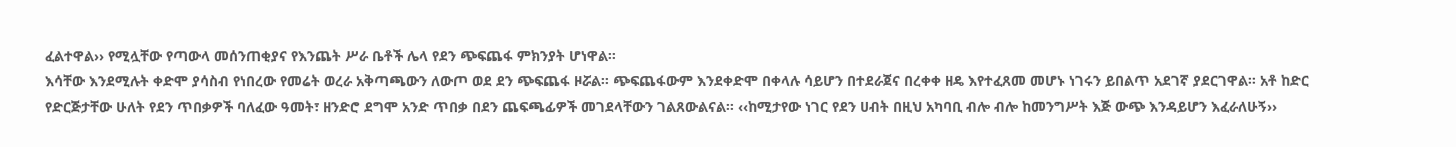ፈልተዋል›› የሚሏቸው የጣውላ መሰንጠቂያና የእንጨት ሥራ ቤቶች ሌላ የደን ጭፍጨፋ ምክንያት ሆነዋል፡፡
እሳቸው እንደሚሉት ቀድሞ ያሳስብ የነበረው የመሬት ወረራ አቅጣጫውን ለውጦ ወደ ደን ጭፍጨፋ ዞሯል፡፡ ጭፍጨፋውም እንደቀድሞ በቀላሉ ሳይሆን በተደራጀና በረቀቀ ዘዴ እየተፈጸመ መሆኑ ነገሩን ይበልጥ አደገኛ ያደርገዋል፡፡ አቶ ከድር የድርጅታቸው ሁለት የደን ጥበቃዎች ባለፈው ዓመት፣ ዘንድሮ ደግሞ አንድ ጥበቃ በደን ጨፍጫፊዎች መገደላቸውን ገልጸውልናል፡፡ ‹‹ከሚታየው ነገር የደን ሀብት በዚህ አካባቢ ብሎ ብሎ ከመንግሥት እጅ ውጭ እንዳይሆን እፈራለሁኝ››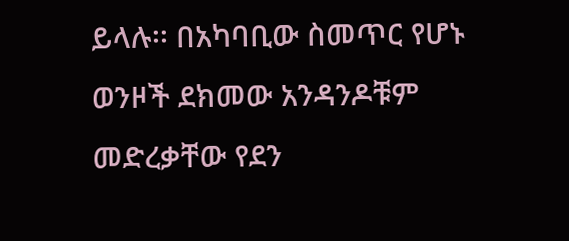ይላሉ፡፡ በአካባቢው ስመጥር የሆኑ ወንዞች ደክመው አንዳንዶቹም መድረቃቸው የደን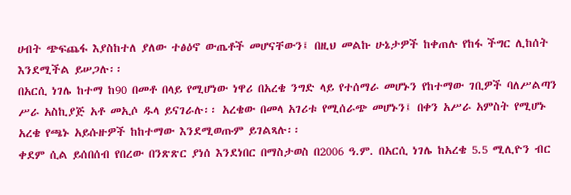ሀብት ጭፍጨፋ እያስከተለ ያለው ተፅዕኖ ውጤቶች መሆናቸውን፤ በዚህ መልኩ ሁኔታዎች ከቀጠሉ የከፋ ችግር ሊከሰት እንደሚችል ይሠጋሉ፡፡
በአርሲ ነገሌ ከተማ ከ90 በመቶ በላይ የሚሆነው ነዋሪ በአረቄ ንግድ ላይ የተሰማራ መሆኑን የከተማው ገቢዎች ባለሥልጣን ሥራ አስኪያጅ አቶ መኢሶ ዱላ ይናገራሉ፡፡ አረቄው በመላ አገሪቱ የሚሰራጭ መሆኑን፤ በቀን አሥራ አምስት የሚሆኑ አረቄ የጫኑ አይሱዙዎች ከከተማው እንደሚወጡም ይገልጻሉ፡፡
ቀደም ሲል ይሰበሰብ የበረው በንጽጽር ያነሰ እንደነበር በማስታወስ በ2006 ዓ.ም. በአርሲ ነገሌ ከአረቄ 5.5 ሚሊዮን ብር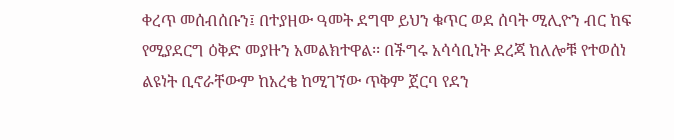ቀረጥ መሰብሰቡን፤ በተያዘው ዓመት ደግሞ ይህን ቁጥር ወደ ሰባት ሚሊዮን ብር ከፍ የሚያደርግ ዕቅድ መያዙን አመልክተዋል፡፡ በችግሩ አሳሳቢነት ደረጃ ከለሎቹ የተወሰነ ልዩነት ቢኖራቸውም ከአረቄ ከሚገኘው ጥቅም ጀርባ የደን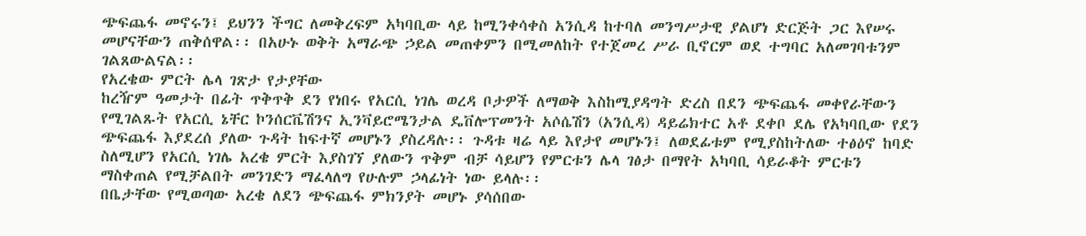ጭፍጨፋ መኖሩን፤ ይህንን ችግር ለመቅረፍም አካባቢው ላይ ከሚንቀሳቀስ አንሲዳ ከተባለ መንግሥታዊ ያልሆነ ድርጅት ጋር እየሠሩ መሆናቸውን ጠቅሰዋል፡፡ በአሁኑ ወቅት አማራጭ ኃይል መጠቀምን በሚመለከት የተጀመረ ሥራ ቢኖርም ወደ ተግባር አለመገባቱንም ገልጸውልናል፡፡
የአረቄው ምርት ሌላ ገጽታ የታያቸው
ከረዥም ዓመታት በፊት ጥቅጥቅ ደን የነበሩ የአርሲ ነገሌ ወረዳ ቦታዎች ለማወቅ እስከሚያዳግት ድረስ በደን ጭፍጨፋ መቀየራቸውን የሚገልጹት የአርሲ ኔቸር ኮንሰርቬሽንና ኢንቫይሮሜንታል ዴቨሎፕመንት አሶሴሽን (አንሲዳ) ዳይሬክተር አቶ ደቀቦ ደሌ የአካባቢው የደን ጭፍጨፋ እያደረሰ ያለው ጉዳት ከፍተኛ መሆኑን ያስረዳሉ፡፡ ጉዳቱ ዛሬ ላይ እየታየ መሆኑን፤ ለወደፊቱም የሚያስከትለው ተፅዕኖ ከባድ ስለሚሆን የአርሲ ነገሌ አረቄ ምርት እያስገኘ ያለውን ጥቅም ብቻ ሳይሆን የምርቱን ሌላ ገፅታ በማየት አካባቢ ሳይራቆት ምርቱን ማስቀጠል የሚቻልበት መንገድን ማፈላለግ የሁሉም ኃላፊነት ነው ይላሉ፡፡
በቤታቸው የሚወጣው አረቄ ለደን ጭፍጨፋ ምክንያት መሆኑ ያሳሰበው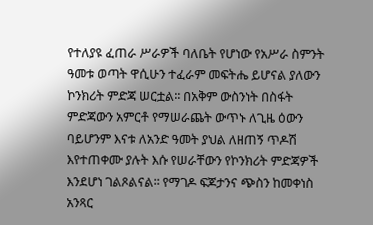የተለያዩ ፈጠራ ሥራዎች ባለቤት የሆነው የአሥራ ስምንት ዓመቱ ወጣት ዋሲሁን ተፈራም መፍትሔ ይሆናል ያለውን ኮንክሪት ምድጃ ሠርቷል፡፡ በአቅም ውስንነት በስፋት ምድጃውን አምርቶ የማሠራጨት ውጥኑ ለጊዜ ዕውን ባይሆንም እናቱ ለአንድ ዓመት ያህል ለዘጠኝ ጥዶሽ እየተጠቀሙ ያሉት እሱ የሠራቸውን የኮንክሪት ምድጃዎች እንደሆነ ገልጾልናል፡፡ የማገዶ ፍጆታንና ጭስን ከመቀነስ አንጻር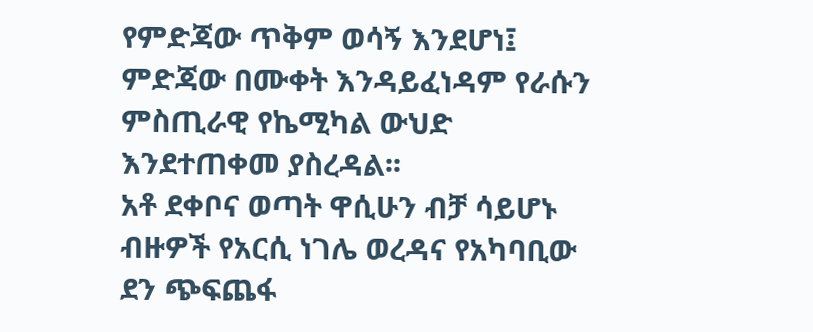የምድጃው ጥቅም ወሳኝ እንደሆነ፤ ምድጃው በሙቀት እንዳይፈነዳም የራሱን ምስጢራዊ የኬሚካል ውህድ እንደተጠቀመ ያስረዳል፡፡
አቶ ደቀቦና ወጣት ዋሲሁን ብቻ ሳይሆኑ ብዙዎች የአርሲ ነገሌ ወረዳና የአካባቢው ደን ጭፍጨፋ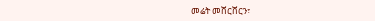መሬት መሸርሸርን፣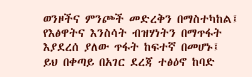ወንዞችና ምንጮች መድረቅን በማስተካከል፤ የእፅዋትና እንስሳት ብዝሃነትን በማጥፋት እያደረሰ ያለው ጥፋት ከፍተኛ በመሆኑ፤ ይህ በቀጣይ በአገር ደረጃ ተፅዕኖ ከባድ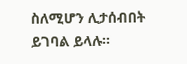ስለሚሆን ሊታሰብበት ይገባል ይላሉ፡፡